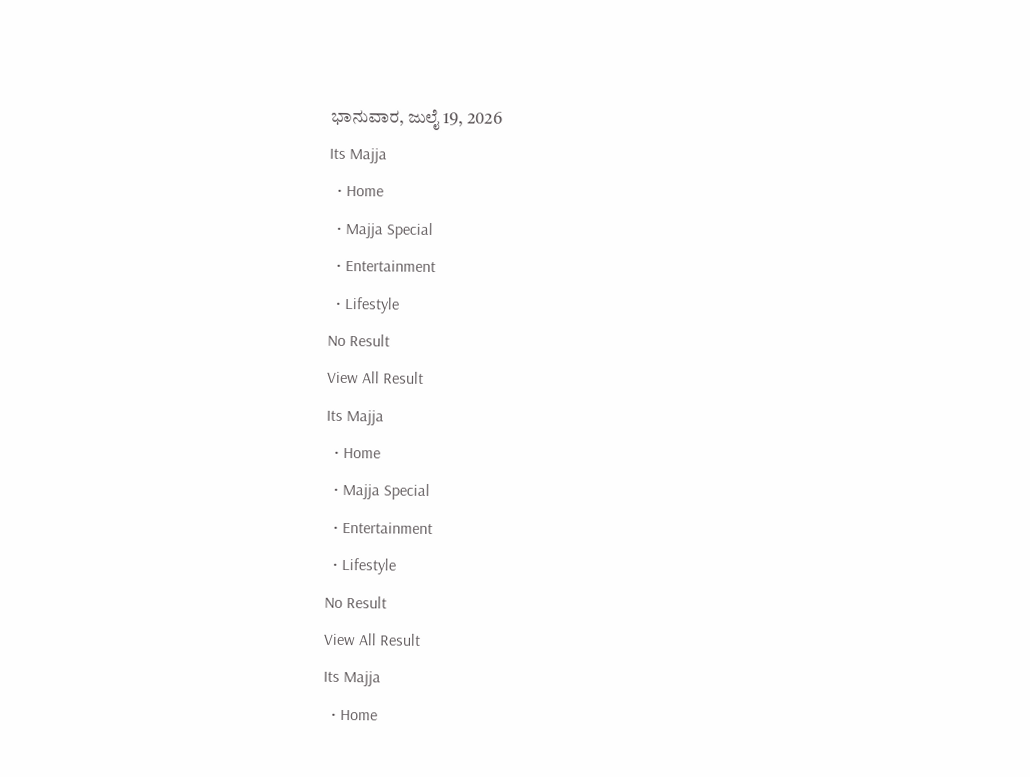ಭಾನುವಾರ, ಜುಲೈ 19, 2026
Its Majja
  • Home
  • Majja Special
  • Entertainment
  • Lifestyle
No Result
View All Result
Its Majja
  • Home
  • Majja Special
  • Entertainment
  • Lifestyle
No Result
View All Result
Its Majja
  • Home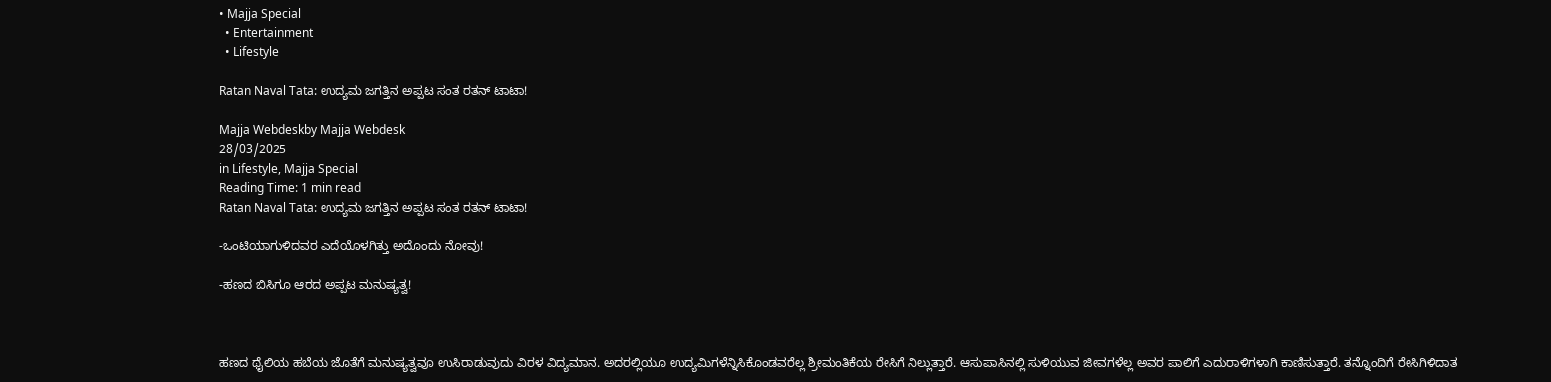• Majja Special
  • Entertainment
  • Lifestyle

Ratan Naval Tata: ಉದ್ಯಮ ಜಗತ್ತಿನ ಅಪ್ಪಟ ಸಂತ ರತನ್ ಟಾಟಾ!

Majja Webdeskby Majja Webdesk
28/03/2025
in Lifestyle, Majja Special
Reading Time: 1 min read
Ratan Naval Tata: ಉದ್ಯಮ ಜಗತ್ತಿನ ಅಪ್ಪಟ ಸಂತ ರತನ್ ಟಾಟಾ!

-ಒಂಟಿಯಾಗುಳಿದವರ ಎದೆಯೊಳಗಿತ್ತು ಅದೊಂದು ನೋವು!

-ಹಣದ ಬಿಸಿಗೂ ಆರದ ಅಪ್ಪಟ ಮನುಷ್ಯತ್ವ!



ಹಣದ ಥೈಲಿಯ ಹಬೆಯ ಜೊತೆಗೆ ಮನುಷ್ಯತ್ವವೂ ಉಸಿರಾಡುವುದು ವಿರಳ ವಿದ್ಯಮಾನ. ಅದರಲ್ಲಿಯೂ ಉದ್ಯಮಿಗಳೆನ್ನಿಸಿಕೊಂಡವರೆಲ್ಲ ಶ್ರೀಮಂತಿಕೆಯ ರೇಸಿಗೆ ನಿಲ್ಲುತ್ತಾರೆ. ಆಸುಪಾಸಿನಲ್ಲಿ ಸುಳಿಯುವ ಜೀವಗಳೆಲ್ಲ ಅವರ ಪಾಲಿಗೆ ಎದುರಾಳಿಗಳಾಗಿ ಕಾಣಿಸುತ್ತಾರೆ. ತನ್ನೊಂದಿಗೆ ರೇಸಿಗಿಳಿದಾತ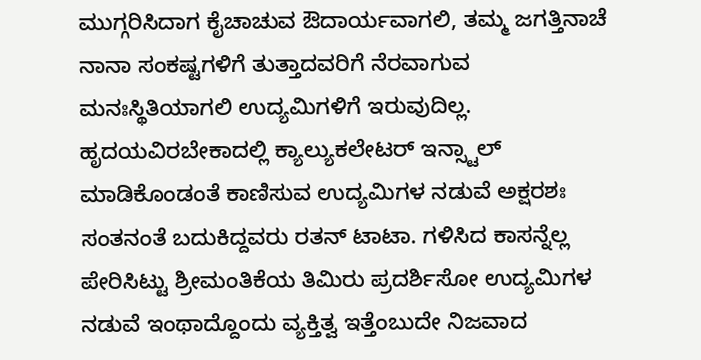ಮುಗ್ಗರಿಸಿದಾಗ ಕೈಚಾಚುವ ಔದಾರ್ಯವಾಗಲಿ, ತಮ್ಮ ಜಗತ್ತಿನಾಚೆ ನಾನಾ ಸಂಕಷ್ಟಗಳಿಗೆ ತುತ್ತಾದವರಿಗೆ ನೆರವಾಗುವ ಮನಃಸ್ಥಿತಿಯಾಗಲಿ ಉದ್ಯಮಿಗಳಿಗೆ ಇರುವುದಿಲ್ಲ. ಹೃದಯವಿರಬೇಕಾದಲ್ಲಿ ಕ್ಯಾಲ್ಯುಕಲೇಟರ್ ಇನ್ಸ್ಟಾಲ್ ಮಾಡಿಕೊಂಡಂತೆ ಕಾಣಿಸುವ ಉದ್ಯಮಿಗಳ ನಡುವೆ ಅಕ್ಷರಶಃ ಸಂತನಂತೆ ಬದುಕಿದ್ದವರು ರತನ್ ಟಾಟಾ. ಗಳಿಸಿದ ಕಾಸನ್ನೆಲ್ಲ ಪೇರಿಸಿಟ್ಟು ಶ್ರೀಮಂತಿಕೆಯ ತಿಮಿರು ಪ್ರದರ್ಶಿಸೋ ಉದ್ಯಮಿಗಳ ನಡುವೆ ಇಂಥಾದ್ದೊಂದು ವ್ಯಕ್ತಿತ್ವ ಇತ್ತೆಂಬುದೇ ನಿಜವಾದ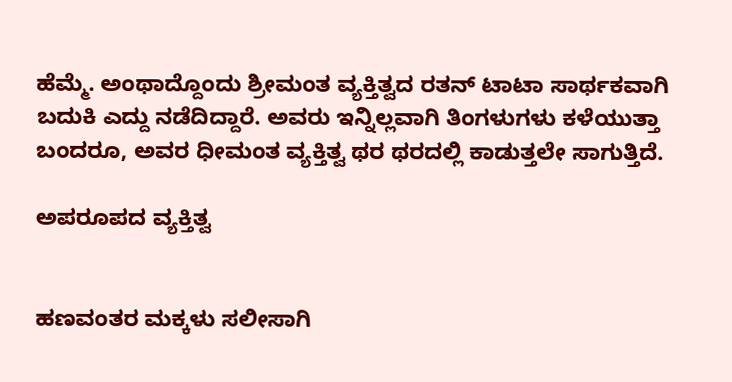ಹೆಮ್ಮೆ. ಅಂಥಾದ್ದೊಂದು ಶ್ರೀಮಂತ ವ್ಯಕ್ತಿತ್ವದ ರತನ್ ಟಾಟಾ ಸಾರ್ಥಕವಾಗಿ ಬದುಕಿ ಎದ್ದು ನಡೆದಿದ್ದಾರೆ. ಅವರು ಇನ್ನಿಲ್ಲವಾಗಿ ತಿಂಗಳುಗಳು ಕಳೆಯುತ್ತಾ ಬಂದರೂ, ಅವರ ಧೀಮಂತ ವ್ಯಕ್ತಿತ್ವ ಥರ ಥರದಲ್ಲಿ ಕಾಡುತ್ತಲೇ ಸಾಗುತ್ತಿದೆ.

ಅಪರೂಪದ ವ್ಯಕ್ತಿತ್ವ


ಹಣವಂತರ ಮಕ್ಕಳು ಸಲೀಸಾಗಿ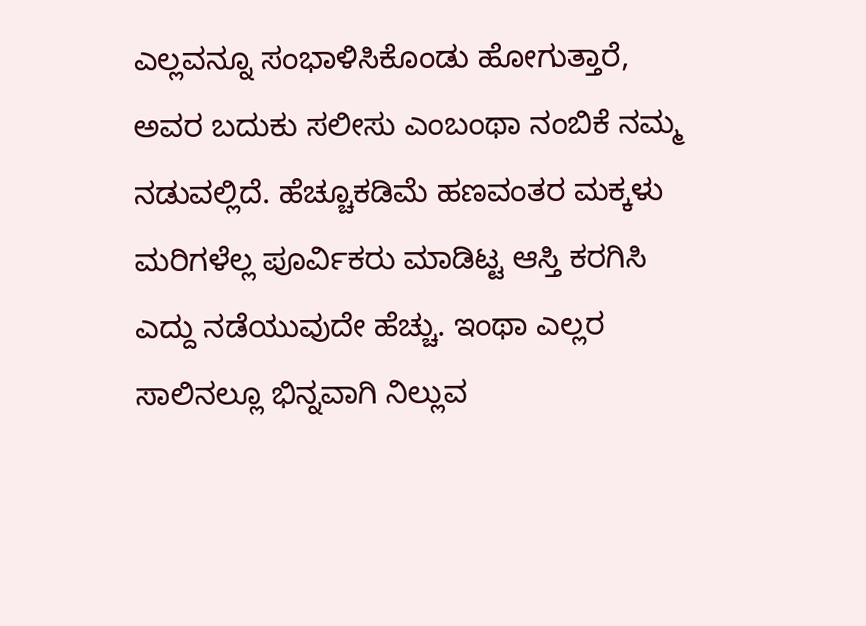ಎಲ್ಲವನ್ನೂ ಸಂಭಾಳಿಸಿಕೊಂಡು ಹೋಗುತ್ತಾರೆ, ಅವರ ಬದುಕು ಸಲೀಸು ಎಂಬಂಥಾ ನಂಬಿಕೆ ನಮ್ಮ ನಡುವಲ್ಲಿದೆ. ಹೆಚ್ಚೂಕಡಿಮೆ ಹಣವಂತರ ಮಕ್ಕಳು ಮರಿಗಳೆಲ್ಲ ಪೂರ್ವಿಕರು ಮಾಡಿಟ್ಟ ಆಸ್ತಿ ಕರಗಿಸಿ ಎದ್ದು ನಡೆಯುವುದೇ ಹೆಚ್ಚು. ಇಂಥಾ ಎಲ್ಲರ ಸಾಲಿನಲ್ಲೂ ಭಿನ್ನವಾಗಿ ನಿಲ್ಲುವ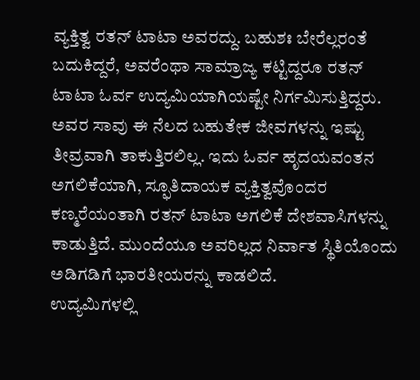ವ್ಯಕ್ತಿತ್ವ ರತನ್ ಟಾಟಾ ಅವರದ್ದು. ಬಹುಶಃ ಬೇರೆಲ್ಲರಂತೆ ಬದುಕಿದ್ದರೆ, ಅವರೆಂಥಾ ಸಾಮ್ರಾಜ್ಯ ಕಟ್ಟಿದ್ದರೂ ರತನ್ ಟಾಟಾ ಓರ್ವ ಉದ್ಯಮಿಯಾಗಿಯಷ್ಟೇ ನಿರ್ಗಮಿಸುತ್ತಿದ್ದರು. ಅವರ ಸಾವು ಈ ನೆಲದ ಬಹುತೇಕ ಜೀವಗಳನ್ನು ಇಷ್ಟು ತೀವ್ರವಾಗಿ ತಾಕುತ್ತಿರಲಿಲ್ಲ. ಇದು ಓರ್ವ ಹೃದಯವಂತನ ಅಗಲಿಕೆಯಾಗಿ, ಸ್ಫೂತಿದಾಯಕ ವ್ಯಕ್ತಿತ್ವವೊಂದರ ಕಣ್ಮರೆಯಂತಾಗಿ ರತನ್ ಟಾಟಾ ಅಗಲಿಕೆ ದೇಶವಾಸಿಗಳನ್ನು ಕಾಡುತ್ತಿದೆ. ಮುಂದೆಯೂ ಅವರಿಲ್ಲದ ನಿರ್ವಾತ ಸ್ಥಿತಿಯೊಂದು ಅಡಿಗಡಿಗೆ ಭಾರತೀಯರನ್ನು ಕಾಡಲಿದೆ.
ಉದ್ಯಮಿಗಳಲ್ಲಿ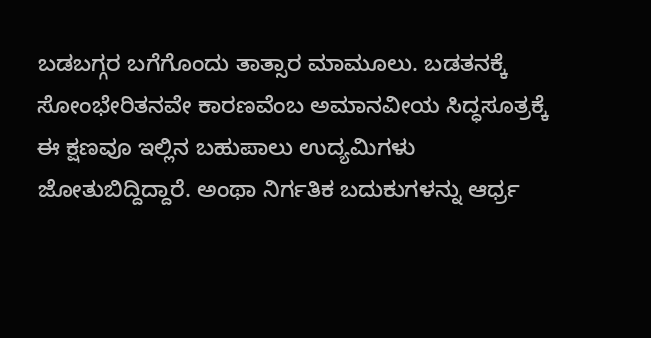ಬಡಬಗ್ಗರ ಬಗೆಗೊಂದು ತಾತ್ಸಾರ ಮಾಮೂಲು. ಬಡತನಕ್ಕೆ ಸೋಂಭೇರಿತನವೇ ಕಾರಣವೆಂಬ ಅಮಾನವೀಯ ಸಿದ್ಧಸೂತ್ರಕ್ಕೆ ಈ ಕ್ಷಣವೂ ಇಲ್ಲಿನ ಬಹುಪಾಲು ಉದ್ಯಮಿಗಳು ಜೋತುಬಿದ್ದಿದ್ದಾರೆ. ಅಂಥಾ ನಿರ್ಗತಿಕ ಬದುಕುಗಳನ್ನು ಆರ್ಧ್ರ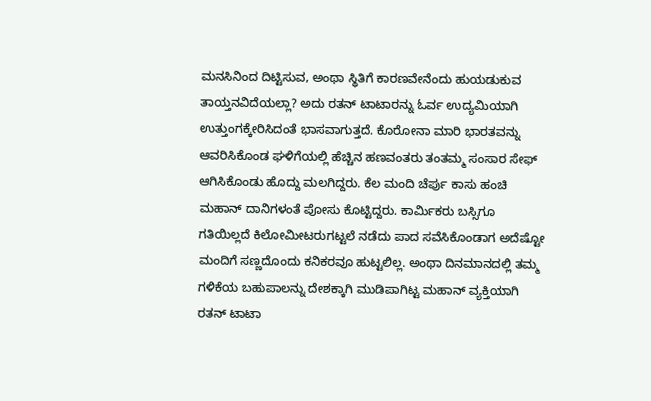ಮನಸಿನಿಂದ ದಿಟ್ಟಿಸುವ, ಅಂಥಾ ಸ್ಥಿತಿಗೆ ಕಾರಣವೇನೆಂದು ಹುಯಡುಕುವ ತಾಯ್ತನವಿದೆಯಲ್ಲಾ? ಅದು ರತನ್ ಟಾಟಾರನ್ನು ಓರ್ವ ಉದ್ಯಮಿಯಾಗಿ ಉತ್ತುಂಗಕ್ಕೇರಿಸಿದಂತೆ ಭಾಸವಾಗುತ್ತದೆ. ಕೊರೋನಾ ಮಾರಿ ಭಾರತವನ್ನು ಆವರಿಸಿಕೊಂಡ ಘಳಿಗೆಯಲ್ಲಿ ಹೆಚ್ಚಿನ ಹಣವಂತರು ತಂತಮ್ಮ ಸಂಸಾರ ಸೇಫ್ ಆಗಿಸಿಕೊಂಡು ಹೊದ್ದು ಮಲಗಿದ್ದರು. ಕೆಲ ಮಂದಿ ಚೆರ್ಪು ಕಾಸು ಹಂಚಿ ಮಹಾನ್ ದಾನಿಗಳಂತೆ ಪೋಸು ಕೊಟ್ಟಿದ್ದರು. ಕಾರ್ಮಿಕರು ಬಸ್ಸಿಗೂ ಗತಿಯಿಲ್ಲದೆ ಕಿಲೋಮೀಟರುಗಟ್ಟಲೆ ನಡೆದು ಪಾದ ಸವೆಸಿಕೊಂಡಾಗ ಅದೆಷ್ಟೋ ಮಂದಿಗೆ ಸಣ್ಣದೊಂದು ಕನಿಕರವೂ ಹುಟ್ಟಲಿಲ್ಲ. ಅಂಥಾ ದಿನಮಾನದಲ್ಲಿ ತಮ್ಮ ಗಳಿಕೆಯ ಬಹುಪಾಲನ್ನು ದೇಶಕ್ಕಾಗಿ ಮುಡಿಪಾಗಿಟ್ಟ ಮಹಾನ್ ವ್ಯಕ್ತಿಯಾಗಿ ರತನ್ ಟಾಟಾ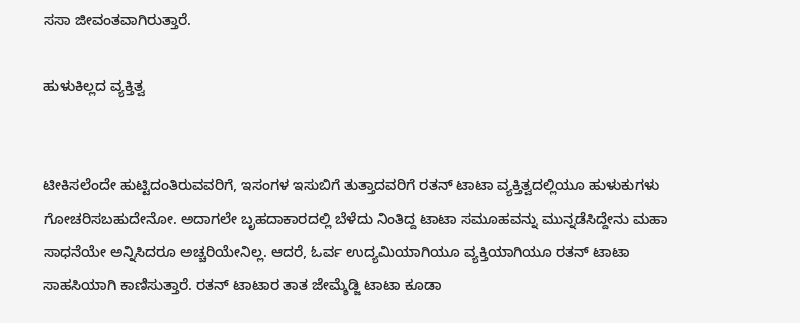ಸಸಾ ಜೀವಂತವಾಗಿರುತ್ತಾರೆ.

ಹುಳುಕಿಲ್ಲದ ವ್ಯಕ್ತಿತ್ವ


ಟೀಕಿಸಲೆಂದೇ ಹುಟ್ಟಿದಂತಿರುವವರಿಗೆ, ಇಸಂಗಳ ಇಸುಬಿಗೆ ತುತ್ತಾದವರಿಗೆ ರತನ್ ಟಾಟಾ ವ್ಯಕ್ತಿತ್ವದಲ್ಲಿಯೂ ಹುಳುಕುಗಳು ಗೋಚರಿಸಬಹುದೇನೋ. ಅದಾಗಲೇ ಬೃಹದಾಕಾರದಲ್ಲಿ ಬೆಳೆದು ನಿಂತಿದ್ದ ಟಾಟಾ ಸಮೂಹವನ್ನು ಮುನ್ನಡೆಸಿದ್ದೇನು ಮಹಾ ಸಾಧನೆಯೇ ಅನ್ನಿಸಿದರೂ ಅಚ್ಚರಿಯೇನಿಲ್ಲ. ಆದರೆ, ಓರ್ವ ಉದ್ಯಮಿಯಾಗಿಯೂ ವ್ಯಕ್ತಿಯಾಗಿಯೂ ರತನ್ ಟಾಟಾ ಸಾಹಸಿಯಾಗಿ ಕಾಣಿಸುತ್ತಾರೆ. ರತನ್ ಟಾಟಾರ ತಾತ ಜೇಮ್ಶೆಡ್ಜಿ ಟಾಟಾ ಕೂಡಾ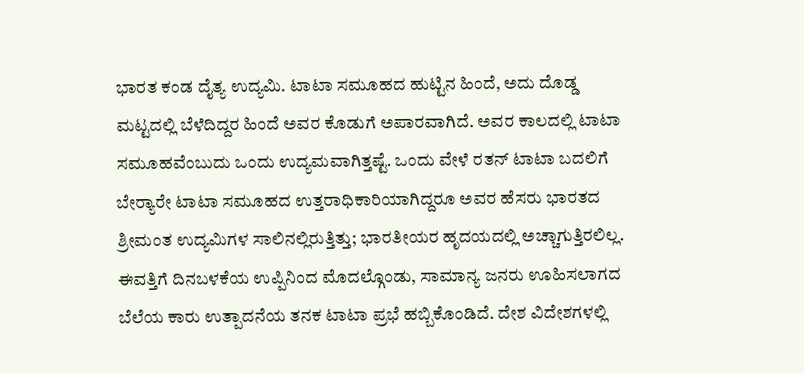ಭಾರತ ಕಂಡ ದೈತ್ಯ ಉದ್ಯಮಿ. ಟಾಟಾ ಸಮೂಹದ ಹುಟ್ಟಿನ ಹಿಂದೆ, ಅದು ದೊಡ್ಡ ಮಟ್ಟದಲ್ಲಿ ಬೆಳೆದಿದ್ದರ ಹಿಂದೆ ಅವರ ಕೊಡುಗೆ ಅಪಾರವಾಗಿದೆ. ಅವರ ಕಾಲದಲ್ಲಿ ಟಾಟಾ ಸಮೂಹವೆಂಬುದು ಒಂದು ಉದ್ಯಮವಾಗಿತ್ತಷ್ಟೆ. ಒಂದು ವೇಳೆ ರತನ್ ಟಾಟಾ ಬದಲಿಗೆ ಬೇರ್‍ಯಾರೇ ಟಾಟಾ ಸಮೂಹದ ಉತ್ತರಾಧಿಕಾರಿಯಾಗಿದ್ದರೂ ಅವರ ಹೆಸರು ಭಾರತದ ಶ್ರೀಮಂತ ಉದ್ಯಮಿಗಳ ಸಾಲಿನಲ್ಲಿರುತ್ತಿತ್ತು; ಭಾರತೀಯರ ಹೃದಯದಲ್ಲಿ ಅಚ್ಚಾಗುತ್ತಿರಲಿಲ್ಲ.
ಈವತ್ತಿಗೆ ದಿನಬಳಕೆಯ ಉಪ್ಪಿನಿಂದ ಮೊದಲ್ಗೊಂಡು, ಸಾಮಾನ್ಯ ಜನರು ಊಹಿಸಲಾಗದ ಬೆಲೆಯ ಕಾರು ಉತ್ಪಾದನೆಯ ತನಕ ಟಾಟಾ ಪ್ರಭೆ ಹಬ್ಬಿಕೊಂಡಿದೆ. ದೇಶ ವಿದೇಶಗಳಲ್ಲಿ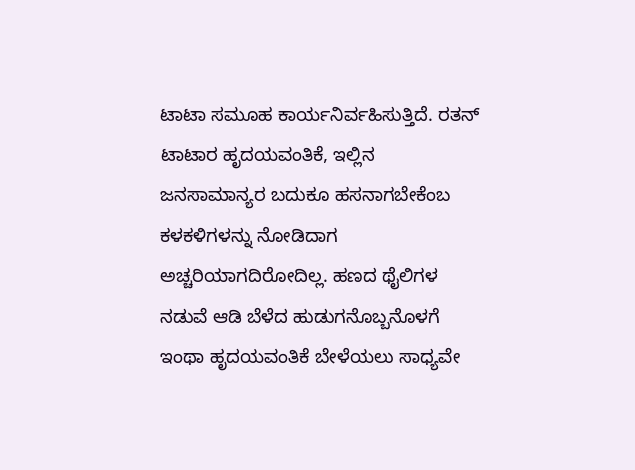ಟಾಟಾ ಸಮೂಹ ಕಾರ್ಯನಿರ್ವಹಿಸುತ್ತಿದೆ. ರತನ್ ಟಾಟಾರ ಹೃದಯವಂತಿಕೆ, ಇಲ್ಲಿನ ಜನಸಾಮಾನ್ಯರ ಬದುಕೂ ಹಸನಾಗಬೇಕೆಂಬ ಕಳಕಳಿಗಳನ್ನು ನೋಡಿದಾಗ ಅಚ್ಚರಿಯಾಗದಿರೋದಿಲ್ಲ. ಹಣದ ಥೈಲಿಗಳ ನಡುವೆ ಆಡಿ ಬೆಳೆದ ಹುಡುಗನೊಬ್ಬನೊಳಗೆ ಇಂಥಾ ಹೃದಯವಂತಿಕೆ ಬೇಳೆಯಲು ಸಾಧ್ಯವೇ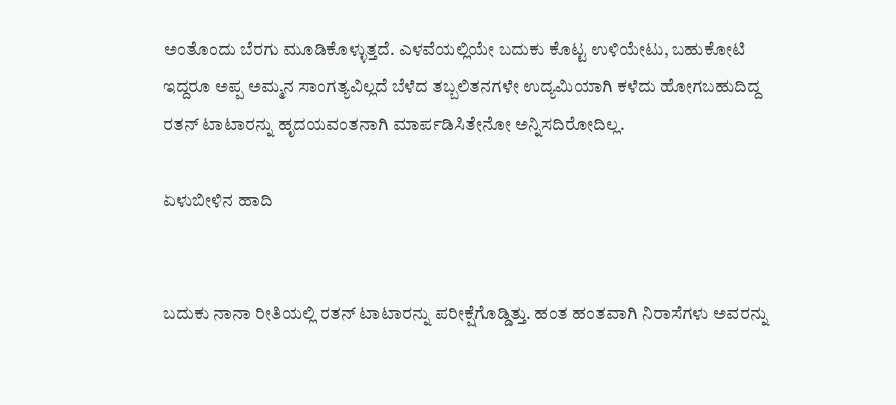ಅಂತೊಂದು ಬೆರಗು ಮೂಡಿಕೊಳ್ಳುತ್ತದೆ. ಎಳವೆಯಲ್ಲಿಯೇ ಬದುಕು ಕೊಟ್ಟ ಉಳಿಯೇಟು, ಬಹುಕೋಟಿ ಇದ್ದರೂ ಅಪ್ಪ ಅಮ್ಮನ ಸಾಂಗತ್ಯವಿಲ್ಲದೆ ಬೆಳೆದ ತಬ್ಬಲಿತನಗಳೇ ಉದ್ಯಮಿಯಾಗಿ ಕಳೆದು ಹೋಗಬಹುದಿದ್ದ ರತನ್ ಟಾಟಾರನ್ನು ಹೃದಯವಂತನಾಗಿ ಮಾರ್ಪಡಿಸಿತೇನೋ ಅನ್ನಿಸದಿರೋದಿಲ್ಲ.

ಏಳುಬೀಳಿನ ಹಾದಿ


ಬದುಕು ನಾನಾ ರೀತಿಯಲ್ಲಿ ರತನ್ ಟಾಟಾರನ್ನು ಪರೀಕ್ಷೆಗೊಡ್ಡಿತ್ತು. ಹಂತ ಹಂತವಾಗಿ ನಿರಾಸೆಗಳು ಅವರನ್ನು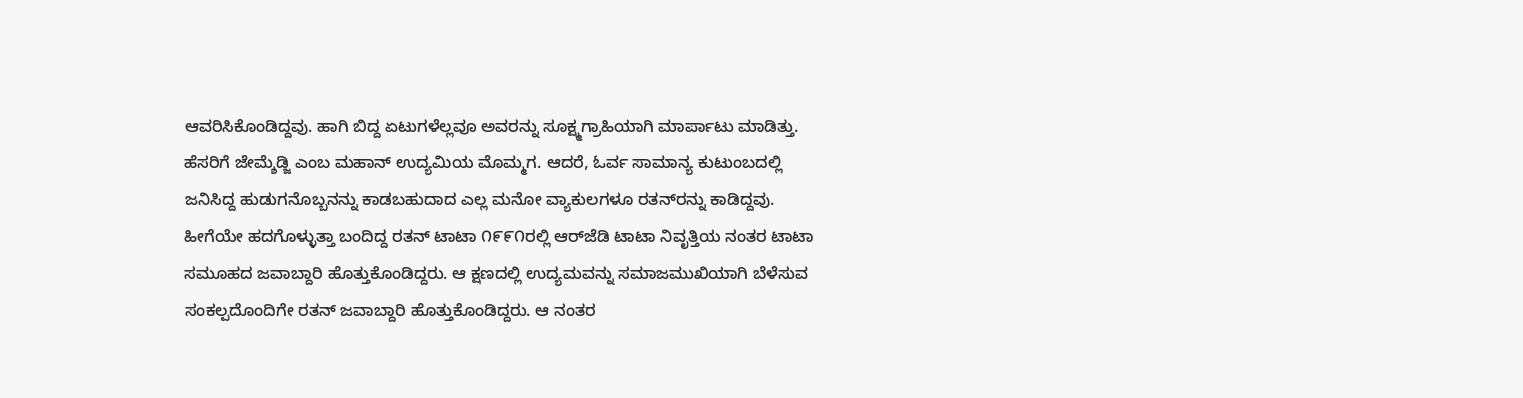ಆವರಿಸಿಕೊಂಡಿದ್ದವು. ಹಾಗಿ ಬಿದ್ದ ಏಟುಗಳೆಲ್ಲವೂ ಅವರನ್ನು ಸೂಕ್ಷ್ಮಗ್ರಾಹಿಯಾಗಿ ಮಾರ್ಪಾಟು ಮಾಡಿತ್ತು. ಹೆಸರಿಗೆ ಜೇಮ್ಶೆಡ್ಜಿ ಎಂಬ ಮಹಾನ್ ಉದ್ಯಮಿಯ ಮೊಮ್ಮಗ. ಆದರೆ, ಓರ್ವ ಸಾಮಾನ್ಯ ಕುಟುಂಬದಲ್ಲಿ ಜನಿಸಿದ್ದ ಹುಡುಗನೊಬ್ಬನನ್ನು ಕಾಡಬಹುದಾದ ಎಲ್ಲ ಮನೋ ವ್ಯಾಕುಲಗಳೂ ರತನ್‌ರನ್ನು ಕಾಡಿದ್ದವು. ಹೀಗೆಯೇ ಹದಗೊಳ್ಳುತ್ತಾ ಬಂದಿದ್ದ ರತನ್ ಟಾಟಾ ೧೯೯೧ರಲ್ಲಿ ಆರ್‌ಜೆಡಿ ಟಾಟಾ ನಿವೃತ್ತಿಯ ನಂತರ ಟಾಟಾ ಸಮೂಹದ ಜವಾಬ್ದಾರಿ ಹೊತ್ತುಕೊಂಡಿದ್ದರು. ಆ ಕ್ಷಣದಲ್ಲಿ ಉದ್ಯಮವನ್ನು ಸಮಾಜಮುಖಿಯಾಗಿ ಬೆಳೆಸುವ ಸಂಕಲ್ಪದೊಂದಿಗೇ ರತನ್ ಜವಾಬ್ದಾರಿ ಹೊತ್ತುಕೊಂಡಿದ್ದರು. ಆ ನಂತರ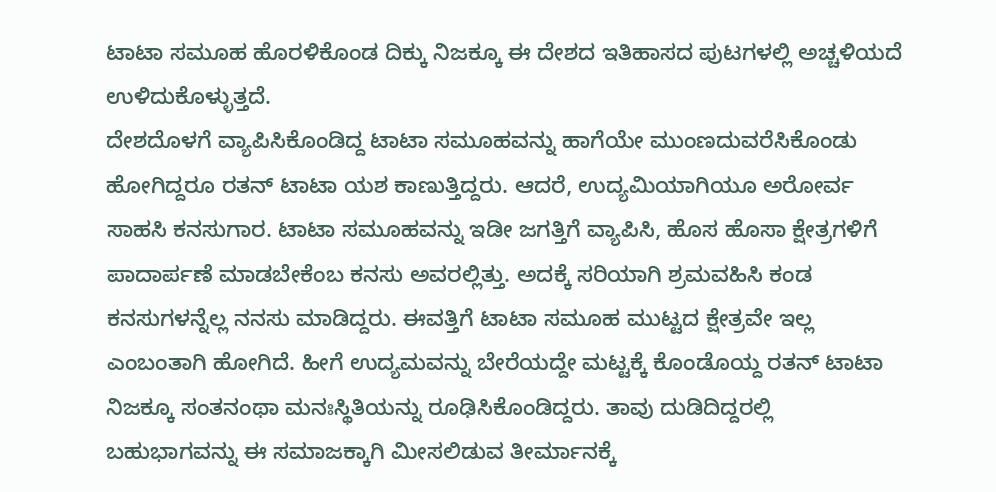ಟಾಟಾ ಸಮೂಹ ಹೊರಳಿಕೊಂಡ ದಿಕ್ಕು ನಿಜಕ್ಕೂ ಈ ದೇಶದ ಇತಿಹಾಸದ ಪುಟಗಳಲ್ಲಿ ಅಚ್ಚಳಿಯದೆ ಉಳಿದುಕೊಳ್ಳುತ್ತದೆ.
ದೇಶದೊಳಗೆ ವ್ಯಾಪಿಸಿಕೊಂಡಿದ್ದ ಟಾಟಾ ಸಮೂಹವನ್ನು ಹಾಗೆಯೇ ಮುಂಣದುವರೆಸಿಕೊಂಡು ಹೋಗಿದ್ದರೂ ರತನ್ ಟಾಟಾ ಯಶ ಕಾಣುತ್ತಿದ್ದರು. ಆದರೆ, ಉದ್ಯಮಿಯಾಗಿಯೂ ಅರೋರ್ವ ಸಾಹಸಿ ಕನಸುಗಾರ. ಟಾಟಾ ಸಮೂಹವನ್ನು ಇಡೀ ಜಗತ್ತಿಗೆ ವ್ಯಾಪಿಸಿ, ಹೊಸ ಹೊಸಾ ಕ್ಷೇತ್ರಗಳಿಗೆ ಪಾದಾರ್ಪಣೆ ಮಾಡಬೇಕೆಂಬ ಕನಸು ಅವರಲ್ಲಿತ್ತು. ಅದಕ್ಕೆ ಸರಿಯಾಗಿ ಶ್ರಮವಹಿಸಿ ಕಂಡ ಕನಸುಗಳನ್ನೆಲ್ಲ ನನಸು ಮಾಡಿದ್ದರು. ಈವತ್ತಿಗೆ ಟಾಟಾ ಸಮೂಹ ಮುಟ್ಟದ ಕ್ಷೇತ್ರವೇ ಇಲ್ಲ ಎಂಬಂತಾಗಿ ಹೋಗಿದೆ. ಹೀಗೆ ಉದ್ಯಮವನ್ನು ಬೇರೆಯದ್ದೇ ಮಟ್ಟಕ್ಕೆ ಕೊಂಡೊಯ್ದ ರತನ್ ಟಾಟಾ ನಿಜಕ್ಕೂ ಸಂತನಂಥಾ ಮನಃಸ್ಥಿತಿಯನ್ನು ರೂಢಿಸಿಕೊಂಡಿದ್ದರು. ತಾವು ದುಡಿದಿದ್ದರಲ್ಲಿ ಬಹುಭಾಗವನ್ನು ಈ ಸಮಾಜಕ್ಕಾಗಿ ಮೀಸಲಿಡುವ ತೀರ್ಮಾನಕ್ಕೆ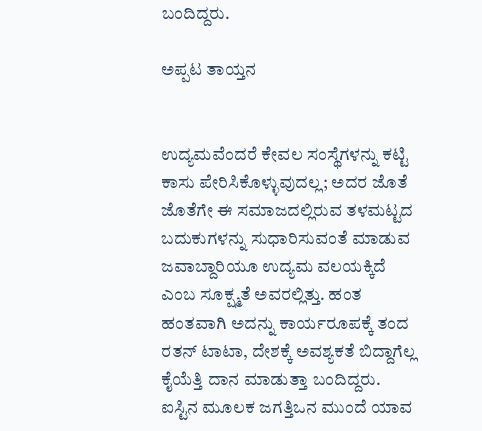ಬಂದಿದ್ದರು.

ಅಪ್ಪಟ ತಾಯ್ತನ


ಉದ್ಯಮವೆಂದರೆ ಕೇವಲ ಸಂಸ್ಥೆಗಳನ್ನು ಕಟ್ಟಿ ಕಾಸು ಪೇರಿಸಿಕೊಳ್ಳುವುದಲ್ಲ; ಅದರ ಜೊತೆ ಜೊತೆಗೇ ಈ ಸಮಾಜದಲ್ಲಿರುವ ತಳಮಟ್ಟದ ಬದುಕುಗಳನ್ನು ಸುಧಾರಿಸುವಂತೆ ಮಾಡುವ ಜವಾಬ್ದಾರಿಯೂ ಉದ್ಯಮ ವಲಯಕ್ಕಿದೆ ಎಂಬ ಸೂಕ್ಷ್ಮತೆ ಅವರಲ್ಲಿತ್ತು. ಹಂತ ಹಂತವಾಗಿ ಅದನ್ನು ಕಾರ್ಯರೂಪಕ್ಕೆ ತಂದ ರತನ್ ಟಾಟಾ, ದೇಶಕ್ಕೆ ಅವಶ್ಯಕತೆ ಬಿದ್ದಾಗೆಲ್ಲ ಕೈಯೆತ್ತಿ ದಾನ ಮಾಡುತ್ತಾ ಬಂದಿದ್ದರು. ಐಸ್ಟಿನ ಮೂಲಕ ಜಗತ್ತಿಒನ ಮುಂದೆ ಯಾವ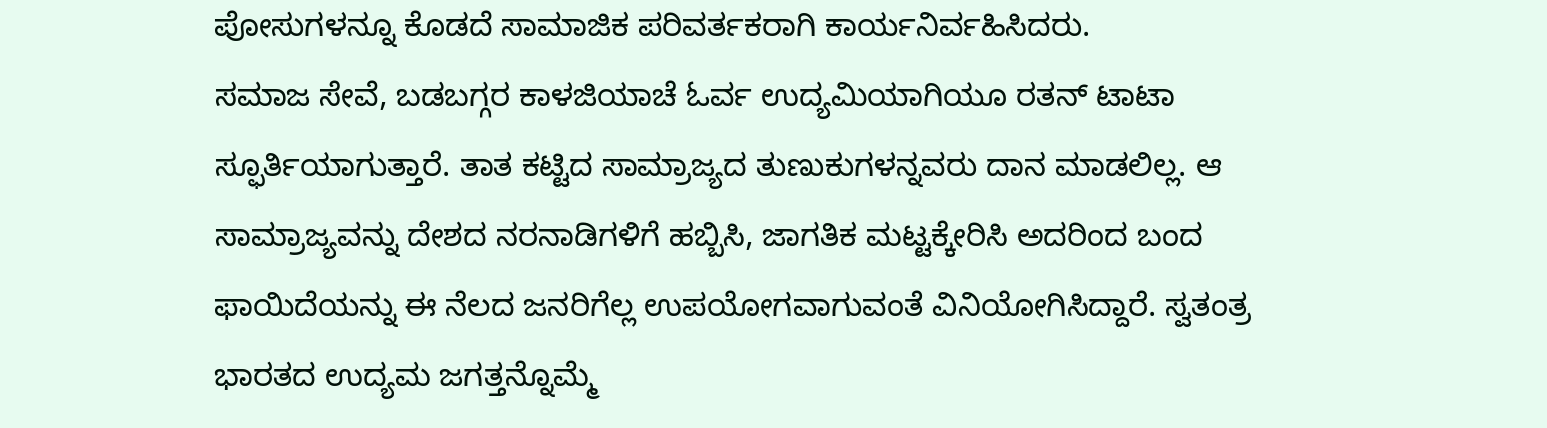ಪೋಸುಗಳನ್ನೂ ಕೊಡದೆ ಸಾಮಾಜಿಕ ಪರಿವರ್ತಕರಾಗಿ ಕಾರ್ಯನಿರ್ವಹಿಸಿದರು.
ಸಮಾಜ ಸೇವೆ, ಬಡಬಗ್ಗರ ಕಾಳಜಿಯಾಚೆ ಓರ್ವ ಉದ್ಯಮಿಯಾಗಿಯೂ ರತನ್ ಟಾಟಾ ಸ್ಫೂರ್ತಿಯಾಗುತ್ತಾರೆ. ತಾತ ಕಟ್ಟಿದ ಸಾಮ್ರಾಜ್ಯದ ತುಣುಕುಗಳನ್ನವರು ದಾನ ಮಾಡಲಿಲ್ಲ. ಆ ಸಾಮ್ರಾಜ್ಯವನ್ನು ದೇಶದ ನರನಾಡಿಗಳಿಗೆ ಹಬ್ಬಿಸಿ, ಜಾಗತಿಕ ಮಟ್ಟಕ್ಕೇರಿಸಿ ಅದರಿಂದ ಬಂದ ಫಾಯಿದೆಯನ್ನು ಈ ನೆಲದ ಜನರಿಗೆಲ್ಲ ಉಪಯೋಗವಾಗುವಂತೆ ವಿನಿಯೋಗಿಸಿದ್ದಾರೆ. ಸ್ವತಂತ್ರ ಭಾರತದ ಉದ್ಯಮ ಜಗತ್ತನ್ನೊಮ್ಮೆ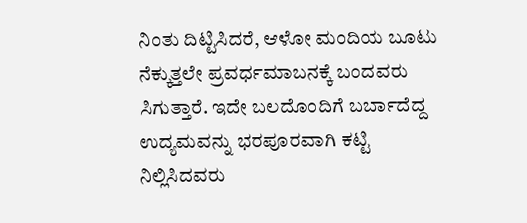ನಿಂತು ದಿಟ್ಟಿಸಿದರೆ, ಆಳೋ ಮಂದಿಯ ಬೂಟು ನೆಕ್ಕುತ್ತಲೇ ಪ್ರವರ್ಧಮಾಬನಕ್ಕೆ ಬಂದವರು ಸಿಗುತ್ತಾರೆ. ಇದೇ ಬಲದೊಂದಿಗೆ ಬರ್ಬಾದೆದ್ದ ಉದ್ಯಮವನ್ನು ಭರಪೂರವಾಗಿ ಕಟ್ಟಿ ನಿಲ್ಲಿಸಿದವರು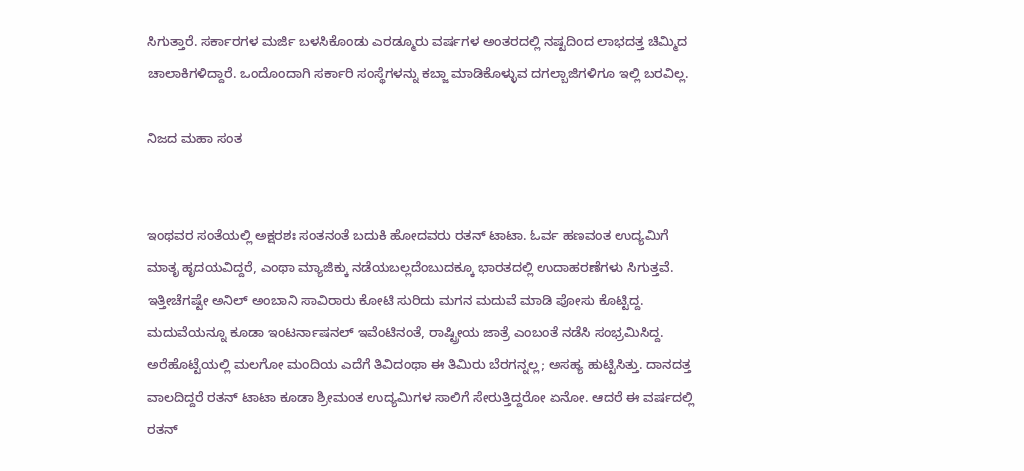ಸಿಗುತ್ತಾರೆ. ಸರ್ಕಾರಗಳ ಮರ್ಜಿ ಬಳಸಿಕೊಂಡು ಎರಡ್ಮೂರು ವರ್ಷಗಳ ಅಂತರದಲ್ಲಿ ನಷ್ಟದಿಂದ ಲಾಭದತ್ತ ಚಿಮ್ಮಿದ ಚಾಲಾಕಿಗಳಿದ್ದಾರೆ. ಒಂದೊಂದಾಗಿ ಸರ್ಕಾರಿ ಸಂಸ್ಥೆಗಳನ್ನು ಕಬ್ಜಾ ಮಾಡಿಕೊಳ್ಳುವ ದಗಲ್ಬಾಜಿಗಳಿಗೂ ಇಲ್ಲಿ ಬರವಿಲ್ಲ.

ನಿಜದ ಮಹಾ ಸಂತ


ಇಂಥವರ ಸಂತೆಯಲ್ಲಿ ಅಕ್ಷರಶಃ ಸಂತನಂತೆ ಬದುಕಿ ಹೋದವರು ರತನ್ ಟಾಟಾ. ಓರ್ವ ಹಣವಂತ ಉದ್ಯಮಿಗೆ ಮಾತೃ ಹೃದಯವಿದ್ದರೆ, ಎಂಥಾ ಮ್ಯಾಜಿಕ್ಕು ನಡೆಯಬಲ್ಲದೆಂಬುದಕ್ಕೂ ಭಾರತದಲ್ಲಿ ಉದಾಹರಣೆಗಳು ಸಿಗುತ್ತವೆ. ಇತ್ತೀಚೆಗಷ್ಟೇ ಅನಿಲ್ ಅಂಬಾನಿ ಸಾವಿರಾರು ಕೋಟಿ ಸುರಿದು ಮಗನ ಮದುವೆ ಮಾಡಿ ಪೋಸು ಕೊಟ್ಟಿದ್ದ. ಮದುವೆಯನ್ನೂ ಕೂಡಾ ಇಂಟರ್ನಾಷನಲ್ ಇವೆಂಟಿನಂತೆ, ರಾಷ್ಟ್ರೀಯ ಜಾತ್ರೆ ಎಂಬಂತೆ ನಡೆಸಿ ಸಂಭ್ರಮಿಸಿದ್ದ. ಅರೆಹೊಟ್ಟೆಯಲ್ಲಿ ಮಲಗೋ ಮಂದಿಯ ಎದೆಗೆ ತಿವಿದಂಥಾ ಈ ತಿಮಿರು ಬೆರಗನ್ನಲ್ಲ; ಅಸಹ್ಯ ಹುಟ್ಟಿಸಿತ್ತು. ದಾನದತ್ತ ವಾಲದಿದ್ದರೆ ರತನ್ ಟಾಟಾ ಕೂಡಾ ಶ್ರೀಮಂತ ಉದ್ಯಮಿಗಳ ಸಾಲಿಗೆ ಸೇರುತ್ತಿದ್ದರೋ ಏನೋ. ಆದರೆ ಈ ವರ್ಷದಲ್ಲಿ ರತನ್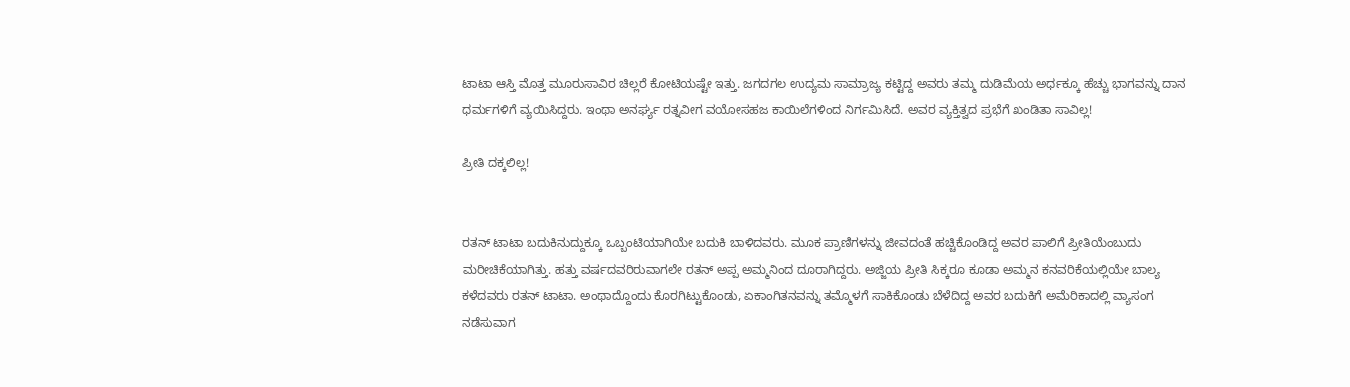ಟಾಟಾ ಆಸ್ತಿ ಮೊತ್ತ ಮೂರುಸಾವಿರ ಚಿಲ್ಲರೆ ಕೋಟಿಯಷ್ಟೇ ಇತ್ತು. ಜಗದಗಲ ಉದ್ಯಮ ಸಾಮ್ರಾಜ್ಯ ಕಟ್ಟಿದ್ದ ಅವರು ತಮ್ಮ ದುಡಿಮೆಯ ಅರ್ಧಕ್ಕೂ ಹೆಚ್ಚು ಭಾಗವನ್ನು ದಾನ ಧರ್ಮಗಳಿಗೆ ವ್ಯಯಿಸಿದ್ದರು. ಇಂಥಾ ಅನರ್ಘ್ಯ ರತ್ನವೀಗ ವಯೋಸಹಜ ಕಾಯಿಲೆಗಳಿಂದ ನಿರ್ಗಮಿಸಿದೆ. ಅವರ ವ್ಯಕ್ತಿತ್ವದ ಪ್ರಭೆಗೆ ಖಂಡಿತಾ ಸಾವಿಲ್ಲ!

ಪ್ರೀತಿ ದಕ್ಕಲಿಲ್ಲ!


ರತನ್ ಟಾಟಾ ಬದುಕಿನುದ್ದುಕ್ಕೂ ಒಬ್ಬಂಟಿಯಾಗಿಯೇ ಬದುಕಿ ಬಾಳಿದವರು. ಮೂಕ ಪ್ರಾಣಿಗಳನ್ನು ಜೀವದಂತೆ ಹಚ್ಚಿಕೊಂಡಿದ್ದ ಅವರ ಪಾಲಿಗೆ ಪ್ರೀತಿಯೆಂಬುದು ಮರೀಚಿಕೆಯಾಗಿತ್ತು. ಹತ್ತು ವರ್ಷದವರಿರುವಾಗಲೇ ರತನ್ ಅಪ್ಪ ಅಮ್ಮನಿಂದ ದೂರಾಗಿದ್ದರು. ಅಜ್ಜಿಯ ಪ್ರೀತಿ ಸಿಕ್ಕರೂ ಕೂಡಾ ಅಮ್ಮನ ಕನವರಿಕೆಯಲ್ಲಿಯೇ ಬಾಲ್ಯ ಕಳೆದವರು ರತನ್ ಟಾಟಾ. ಅಂಥಾದ್ದೊಂದು ಕೊರಗಿಟ್ಟುಕೊಂಡು, ಏಕಾಂಗಿತನವನ್ನು ತಮ್ಮೊಳಗೆ ಸಾಕಿಕೊಂಡು ಬೆಳೆದಿದ್ದ ಅವರ ಬದುಕಿಗೆ ಅಮೆರಿಕಾದಲ್ಲಿ ವ್ಯಾಸಂಗ ನಡೆಸುವಾಗ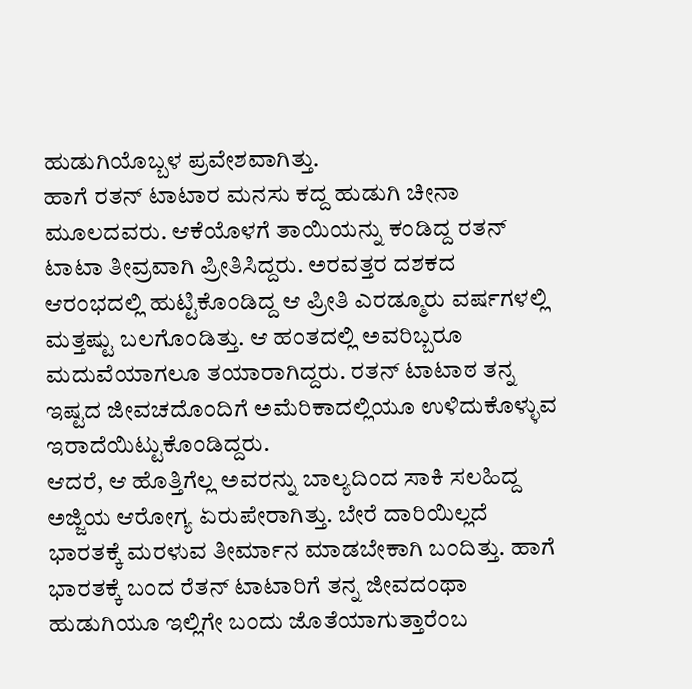ಹುಡುಗಿಯೊಬ್ಬಳ ಪ್ರವೇಶವಾಗಿತ್ತು.
ಹಾಗೆ ರತನ್ ಟಾಟಾರ ಮನಸು ಕದ್ದ ಹುಡುಗಿ ಚೀನಾ ಮೂಲದವರು. ಆಕೆಯೊಳಗೆ ತಾಯಿಯನ್ನು ಕಂಡಿದ್ದ ರತನ್ ಟಾಟಾ ತೀವ್ರವಾಗಿ ಪ್ರೀತಿಸಿದ್ದರು. ಅರವತ್ತರ ದಶಕದ ಆರಂಭದಲ್ಲಿ ಹುಟ್ಟಿಕೊಂಡಿದ್ದ ಆ ಪ್ರೀತಿ ಎರಡ್ಮೂರು ವರ್ಷಗಳಲ್ಲಿ ಮತ್ತಷ್ಟು ಬಲಗೊಂಡಿತ್ತು. ಆ ಹಂತದಲ್ಲಿ ಅವರಿಬ್ಬರೂ ಮದುವೆಯಾಗಲೂ ತಯಾರಾಗಿದ್ದರು. ರತನ್ ಟಾಟಾಠ ತನ್ನ ಇಷ್ಟದ ಜೀವಚದೊಂದಿಗೆ ಅಮೆರಿಕಾದಲ್ಲಿಯೂ ಉಳಿದುಕೊಳ್ಳುವ ಇರಾದೆಯಿಟ್ಟುಕೊಂಡಿದ್ದರು.
ಆದರೆ, ಆ ಹೊತ್ತಿಗೆಲ್ಲ ಅವರನ್ನು ಬಾಲ್ಯದಿಂದ ಸಾಕಿ ಸಲಹಿದ್ದ ಅಜ್ಜಿಯ ಆರೋಗ್ಯ ಏರುಪೇರಾಗಿತ್ತು. ಬೇರೆ ದಾರಿಯಿಲ್ಲದೆ ಭಾರತಕ್ಕೆ ಮರಳುವ ತೀರ್ಮಾನ ಮಾಡಬೇಕಾಗಿ ಬಂದಿತ್ತು. ಹಾಗೆ ಭಾರತಕ್ಕೆ ಬಂದ ರೆತನ್ ಟಾಟಾರಿಗೆ ತನ್ನ ಜೀವದಂಥಾ ಹುಡುಗಿಯೂ ಇಲ್ಲಿಗೇ ಬಂದು ಜೊತೆಯಾಗುತ್ತಾರೆಂಬ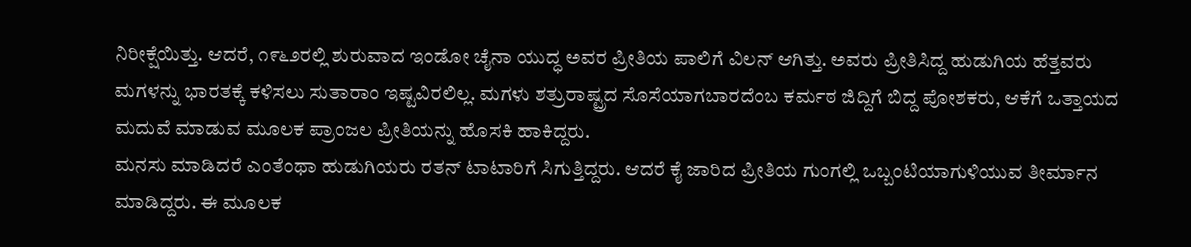ನಿರೀಕ್ಷೆಯಿತ್ತು. ಆದರೆ, ೧೯೬೨ರಲ್ಲಿ ಶುರುವಾದ ಇಂಡೋ ಚೈನಾ ಯುದ್ಧ ಅವರ ಪ್ರೀತಿಯ ಪಾಲಿಗೆ ವಿಲನ್ ಆಗಿತ್ತು. ಅವರು ಪ್ರೀತಿಸಿದ್ದ ಹುಡುಗಿಯ ಹೆತ್ತವರು ಮಗಳನ್ನು ಭಾರತಕ್ಕೆ ಕಳಿಸಲು ಸುತಾರಾಂ ಇಷ್ಟವಿರಲಿಲ್ಲ. ಮಗಳು ಶತ್ರುರಾಷ್ಟ್ರದ ಸೊಸೆಯಾಗಬಾರದೆಂಬ ಕರ್ಮಠ ಜಿದ್ದಿಗೆ ಬಿದ್ದ ಪೋಶಕರು, ಆಕೆಗೆ ಒತ್ತಾಯದ ಮದುವೆ ಮಾಡುವ ಮೂಲಕ ಪ್ರಾಂಜಲ ಪ್ರೀತಿಯನ್ನು ಹೊಸಕಿ ಹಾಕಿದ್ದರು.
ಮನಸು ಮಾಡಿದರೆ ಎಂತೆಂಥಾ ಹುಡುಗಿಯರು ರತನ್ ಟಾಟಾರಿಗೆ ಸಿಗುತ್ತಿದ್ದರು. ಆದರೆ ಕೈ ಜಾರಿದ ಪ್ರೀತಿಯ ಗುಂಗಲ್ಲಿ ಒಬ್ಬಂಟಿಯಾಗುಳಿಯುವ ತೀರ್ಮಾನ ಮಾಡಿದ್ದರು. ಈ ಮೂಲಕ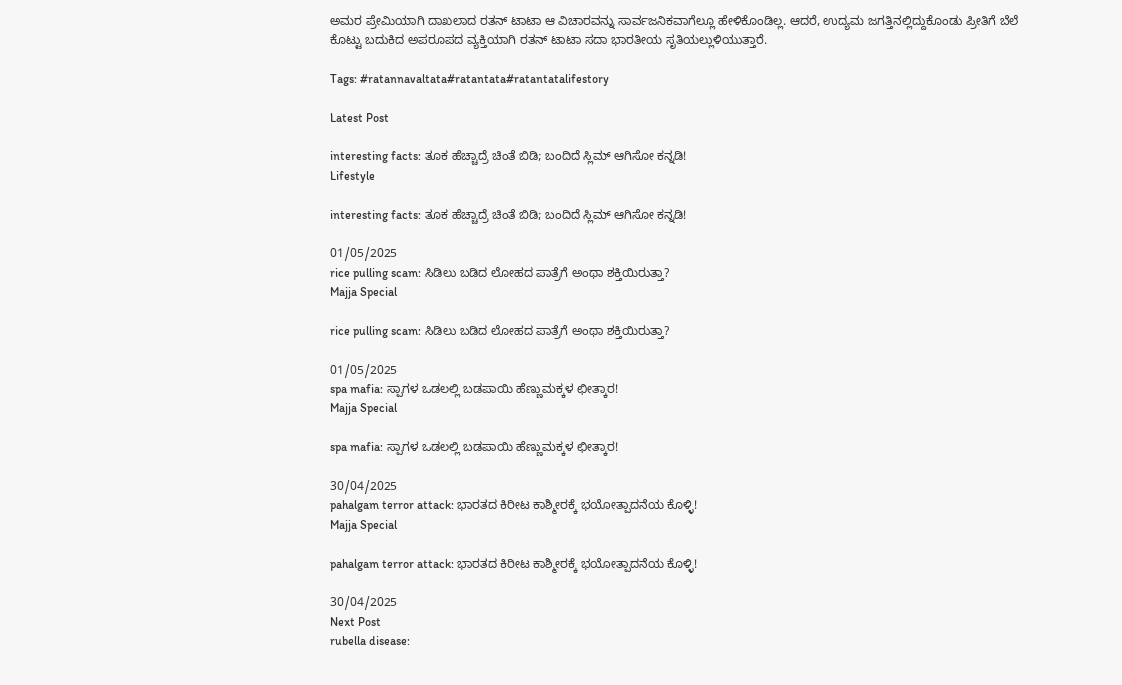ಅಮರ ಪ್ರೇಮಿಯಾಗಿ ದಾಖಲಾದ ರತನ್ ಟಾಟಾ ಆ ವಿಚಾರವನ್ನು ಸಾರ್ವಜನಿಕವಾಗೆಲ್ಲೂ ಹೇಳಿಕೊಂಡಿಲ್ಲ. ಆದರೆ, ಉದ್ಯಮ ಜಗತ್ತಿನಲ್ಲಿದ್ದುಕೊಂಡು ಪ್ರೀತಿಗೆ ಬೆಲೆ ಕೊಟ್ಟು ಬದುಕಿದ ಅಪರೂಪದ ವ್ಯಕ್ತಿಯಾಗಿ ರತನ್ ಟಾಟಾ ಸದಾ ಭಾರತೀಯ ಸೃತಿಯಲ್ಲುಳಿಯುತ್ತಾರೆ.

Tags: #ratannavaltata#ratantata#ratantatalifestory

Latest Post

interesting facts: ತೂಕ ಹೆಚ್ಚಾದ್ರೆ ಚಿಂತೆ ಬಿಡಿ; ಬಂದಿದೆ ಸ್ಲಿಮ್ ಆಗಿಸೋ ಕನ್ನಡಿ!
Lifestyle

interesting facts: ತೂಕ ಹೆಚ್ಚಾದ್ರೆ ಚಿಂತೆ ಬಿಡಿ; ಬಂದಿದೆ ಸ್ಲಿಮ್ ಆಗಿಸೋ ಕನ್ನಡಿ!

01/05/2025
rice pulling scam: ಸಿಡಿಲು ಬಡಿದ ಲೋಹದ ಪಾತ್ರೆಗೆ ಅಂಥಾ ಶಕ್ತಿಯಿರುತ್ತಾ?
Majja Special

rice pulling scam: ಸಿಡಿಲು ಬಡಿದ ಲೋಹದ ಪಾತ್ರೆಗೆ ಅಂಥಾ ಶಕ್ತಿಯಿರುತ್ತಾ?

01/05/2025
spa mafia: ಸ್ಪಾಗಳ ಒಡಲಲ್ಲಿ ಬಡಪಾಯಿ ಹೆಣ್ಣುಮಕ್ಕಳ ಛೀತ್ಕಾರ!
Majja Special

spa mafia: ಸ್ಪಾಗಳ ಒಡಲಲ್ಲಿ ಬಡಪಾಯಿ ಹೆಣ್ಣುಮಕ್ಕಳ ಛೀತ್ಕಾರ!

30/04/2025
pahalgam terror attack: ಭಾರತದ ಕಿರೀಟ ಕಾಶ್ಮೀರಕ್ಕೆ ಭಯೋತ್ಪಾದನೆಯ ಕೊಳ್ಳಿ!
Majja Special

pahalgam terror attack: ಭಾರತದ ಕಿರೀಟ ಕಾಶ್ಮೀರಕ್ಕೆ ಭಯೋತ್ಪಾದನೆಯ ಕೊಳ್ಳಿ!

30/04/2025
Next Post
rubella disease: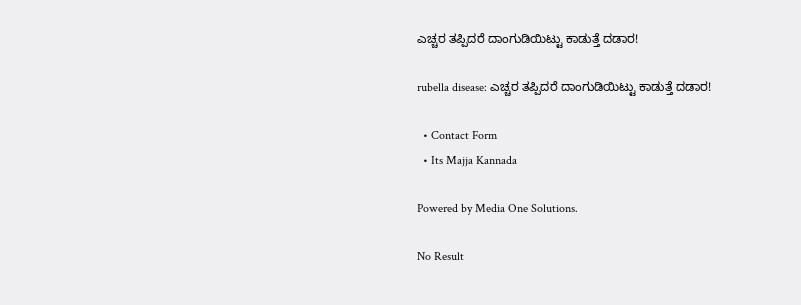ಎಚ್ಚರ ತಪ್ಪಿದರೆ ದಾಂಗುಡಿಯಿಟ್ಟು ಕಾಡುತ್ತೆ ದಡಾರ!

rubella disease: ಎಚ್ಚರ ತಪ್ಪಿದರೆ ದಾಂಗುಡಿಯಿಟ್ಟು ಕಾಡುತ್ತೆ ದಡಾರ!

  • Contact Form
  • Its Majja Kannada

Powered by Media One Solutions.

No Result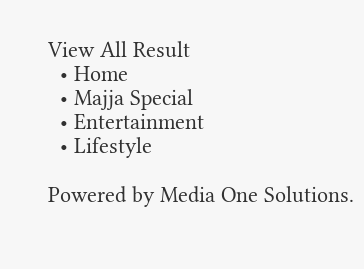View All Result
  • Home
  • Majja Special
  • Entertainment
  • Lifestyle

Powered by Media One Solutions.